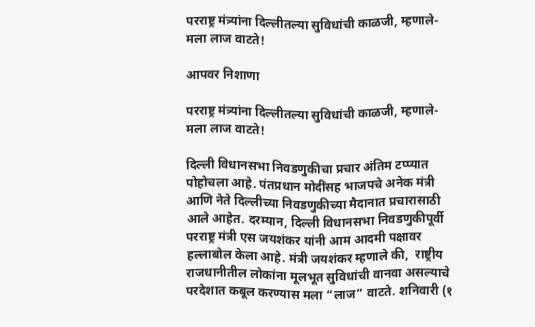परराष्ट्र मंत्र्यांना दिल्लीतल्या सुविधांची काळजी, म्हणाले-मला लाज वाटते!

आपवर निशाणा

परराष्ट्र मंत्र्यांना दिल्लीतल्या सुविधांची काळजी, म्हणाले-मला लाज वाटते!

दिल्ली विधानसभा निवडणुकीचा प्रचार अंतिम टप्प्यात पोहोचला आहे. पंतप्रधान मोदींसह भाजपचे अनेक मंत्री आणि नेते दिल्लीच्या निवडणुकीच्या मैदानात प्रचारासाठी आले आहेत. दरम्यान, दिल्ली विधानसभा निवडणुकीपूर्वी परराष्ट्र मंत्री एस जयशंकर यांनी आम आदमी पक्षावर हल्लाबोल केला आहे. मंत्री जयशंकर म्हणाले की,  राष्ट्रीय राजधानीतील लोकांना मूलभूत सुविधांची वानवा असल्याचे परदेशात कबूल करण्यास मला “लाज” वाटते. शनिवारी (१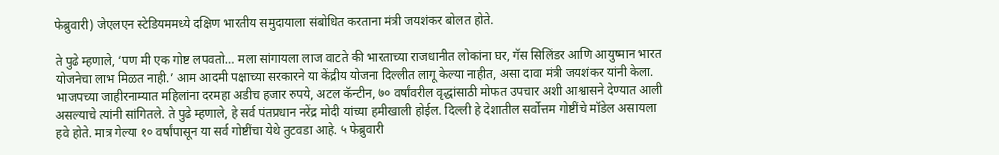फेब्रुवारी) जेएलएन स्टेडियममध्ये दक्षिण भारतीय समुदायाला संबोधित करताना मंत्री जयशंकर बोलत होते.

ते पुढे म्हणाले, ‘पण मी एक गोष्ट लपवतो… मला सांगायला लाज वाटते की भारताच्या राजधानीत लोकांना घर, गॅस सिलिंडर आणि आयुष्मान भारत योजनेचा लाभ मिळत नाही.’ आम आदमी पक्षाच्या सरकारने या केंद्रीय योजना दिल्लीत लागू केल्या नाहीत, असा दावा मंत्री जयशंकर यांनी केला.
भाजपच्या जाहीरनाम्यात महिलांना दरमहा अडीच हजार रुपये, अटल कॅन्टीन, ७० वर्षांवरील वृद्धांसाठी मोफत उपचार अशी आश्वासने देण्यात आली असल्याचे त्यांनी सांगितले. ते पुढे म्हणाले, हे सर्व पंतप्रधान नरेंद्र मोदी यांच्या हमीखाली होईल. दिल्ली हे देशातील सर्वोत्तम गोष्टींचे मॉडेल असायला हवे होते. मात्र गेल्या १० वर्षांपासून या सर्व गोष्टींचा येथे तुटवडा आहे. ५ फेब्रुवारी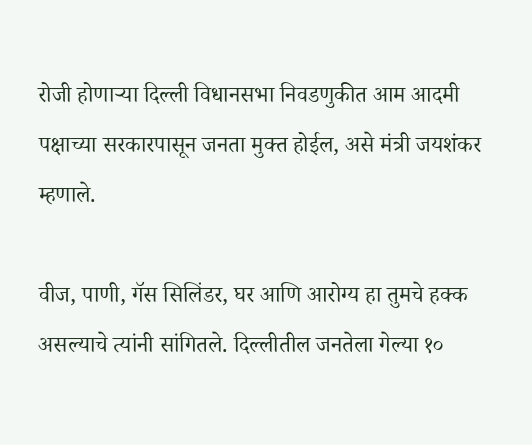रोजी होणाऱ्या दिल्ली विधानसभा निवडणुकीत आम आदमी पक्षाच्या सरकारपासून जनता मुक्त होईल, असे मंत्री जयशंकर म्हणाले.

वीज, पाणी, गॅस सिलिंडर, घर आणि आरोग्य हा तुमचे हक्क असल्याचे त्यांनी सांगितले. दिल्लीतील जनतेला गेल्या १०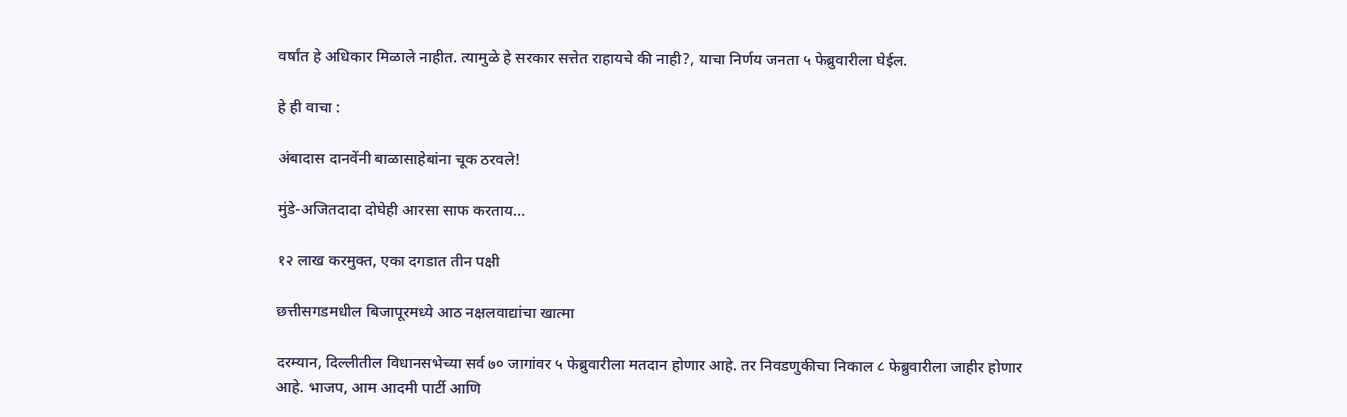वर्षांत हे अधिकार मिळाले नाहीत. त्यामुळे हे सरकार सत्तेत राहायचे की नाही?, याचा निर्णय जनता ५ फेब्रुवारीला घेईल.

हे ही वाचा :

अंबादास दानवेंनी बाळासाहेबांना चूक ठरवले!

मुंडे-अजितदादा दोघेही आरसा साफ करताय…

१२ लाख करमुक्त, एका दगडात तीन पक्षी

छत्तीसगडमधील बिजापूरमध्ये आठ नक्षलवाद्यांचा खात्मा

दरम्यान, दिल्लीतील विधानसभेच्या सर्व ७० जागांवर ५ फेब्रुवारीला मतदान होणार आहे. तर निवडणुकीचा निकाल ८ फेब्रुवारीला जाहीर होणार आहे. भाजप, आम आदमी पार्टी आणि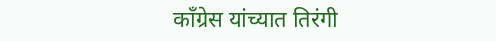काँग्रेस यांच्यात तिरंगी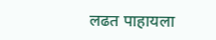लढत पाहायला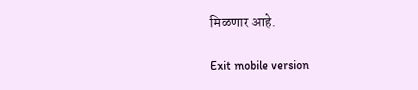मिळणार आहे.

Exit mobile version